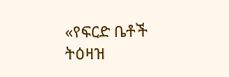«የፍርድ ቤቶች ትዕዛዝ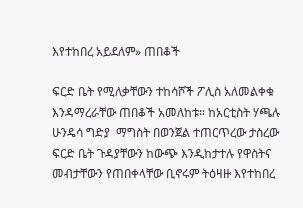እየተከበረ አይደለም» ጠበቆች

ፍርድ ቤት የሚለቃቸውን ተከሳሾች ፖሊስ አለመልቀቁ እንዳማረራቸው ጠበቆች አመለከቱ። ከአርቲስት ሃጫሉ ሁንዴሳ ግድያ  ማግስት በወንጀል ተጠርጥረው ታስረው ፍርድ ቤት ጉዳያቸውን ከውጭ እንዲከታተሉ የዋስትና መብታቸውን የጠበቀላቸው ቢኖሩም ትዕዛዙ እየተከበረ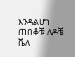እንዳልሆነ ጠበቆቹ ለዶቼ ቬለ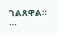ገልጸዋል። …